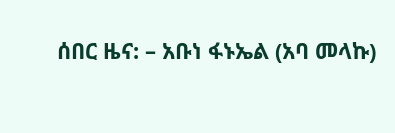ሰበር ዜና: – አቡነ ፋኑኤል (አባ መላኩ)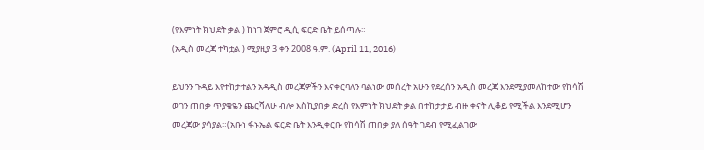(የእምነት ክህደት ቃል ) ከነገ ጀምሮ ዲሲ ፍርድ ቤት ይሰጣሉ።
(አዲስ መረጃ ተካቷል ) ሚያዚያ 3 ቀን 2008 ዓ.ም. (April 11, 2016)

ይህንን ጉዳይ እየተከታተልን አዳዲስ መረጃዎችን እናቀርባለን ባልነው መሰረት አሁን የደረሰን አዲስ መረጃ እንደሚያመለከተው የከሳሽ ወገን ጠበቃ ጥያቄዬን ጨርሻለሁ ብሎ እስኪያበቃ ድረስ የእምነት ክህደት ቃል በተከታታይ ብዙ ቀናት ሊቆይ የሚችል እንደሚሆን መረጃው ያሳያል።(አቡነ ፋኑኤል ፍርድ ቤት እንዲቀርቡ የከሳሽ ጠበቃ ያለ ሰዓት ገደብ የሚፈልገው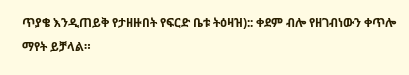ጥያቄ እንዲጠይቅ የታዘዙበት የፍርድ ቤቱ ትዕዛዝ):: ቀደም ብሎ የዘገብነውን ቀጥሎ ማየት ይቻላል።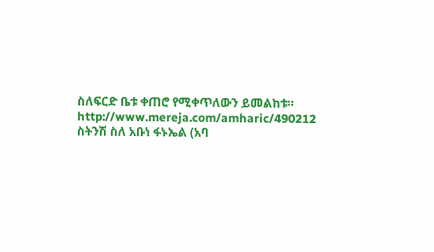ስለፍርድ ቤቱ ቀጠሮ የሚቀጥለውን ይመልከቱ። http://www.mereja.com/amharic/490212
ስትንሽ ስለ አቡነ ፋኑኤል (አባ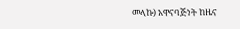መላኩ) አዋናባጅነት ከዜና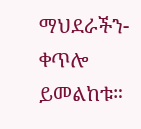ማህደራችን- ቀጥሎ ይመልከቱ።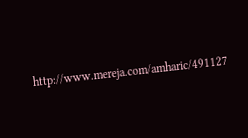http://www.mereja.com/amharic/491127